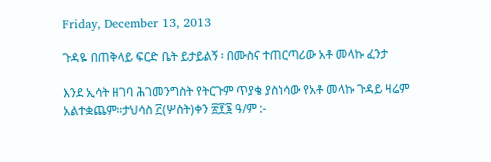Friday, December 13, 2013

ጉዳዬ በጠቅላይ ፍርድ ቤት ይታይልኝ ፡ በሙስና ተጠርጣሪው አቶ መላኩ ፈንታ

እንደ ኢሳት ዘገባ ሕገመንግስት የትርጉም ጥያቄ ያስነሳው የአቶ መላኩ ጉዳይ ዛሬም አልተቋጨም።ታህሳስ ፫(ሦስት)ቀን ፳፻፮ ዓ/ም :-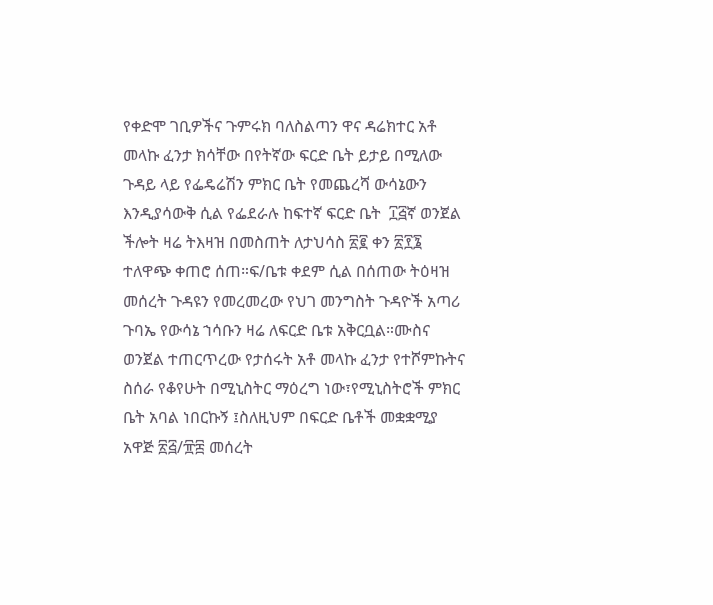የቀድሞ ገቢዎችና ጉምሩክ ባለስልጣን ዋና ዳሬክተር አቶ መላኩ ፈንታ ክሳቸው በየትኛው ፍርድ ቤት ይታይ በሚለው ጉዳይ ላይ የፌዴሬሽን ምክር ቤት የመጨረሻ ውሳኔውን እንዲያሳውቅ ሲል የፌደራሉ ከፍተኛ ፍርድ ቤት  ፲፭ኛ ወንጀል ችሎት ዛሬ ትእዛዝ በመስጠት ለታህሳስ ፳፪ ቀን ፳፻፮ ተለዋጭ ቀጠሮ ሰጠ።ፍ/ቤቱ ቀደም ሲል በሰጠው ትዕዛዝ መሰረት ጉዳዩን የመረመረው የህገ መንግስት ጉዳዮች አጣሪ ጉባኤ የውሳኔ ኀሳቡን ዛሬ ለፍርድ ቤቱ አቅርቧል።ሙስና ወንጀል ተጠርጥረው የታሰሩት አቶ መላኩ ፈንታ የተሾምኩትና ስሰራ የቆየሁት በሚኒስትር ማዕረግ ነው፣የሚኒስትሮች ምክር ቤት አባል ነበርኩኝ ፤ስለዚህም በፍርድ ቤቶች መቋቋሚያ አዋጅ ፳፭/፹፰ መሰረት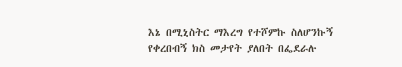እኔ በሚኒስትር ማእረግ የተሾምኩ ስለሆንኩኝ የቀረበብኝ ክስ መታየት ያለበት በፌደራሉ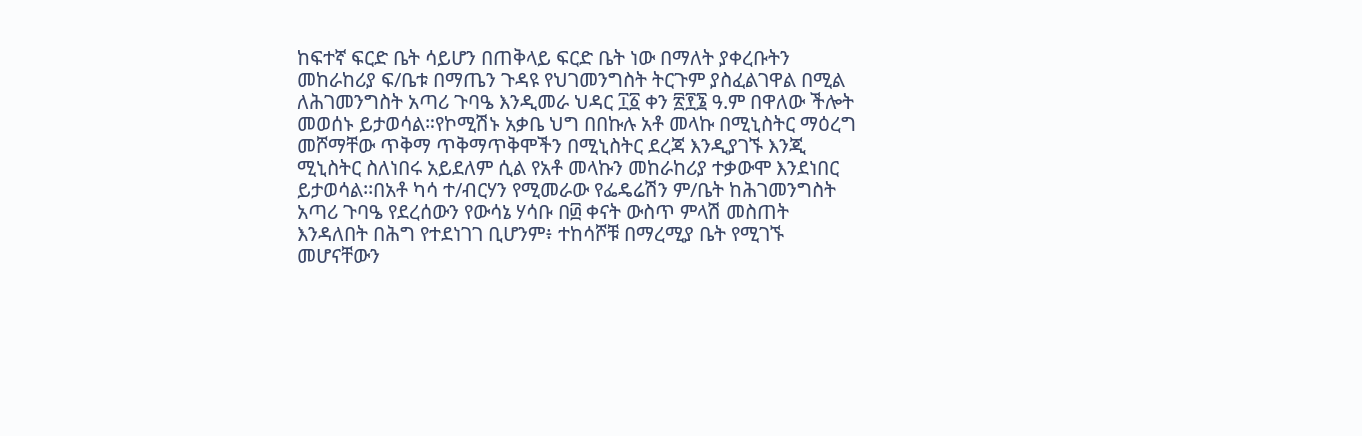ከፍተኛ ፍርድ ቤት ሳይሆን በጠቅላይ ፍርድ ቤት ነው በማለት ያቀረቡትን መከራከሪያ ፍ/ቤቱ በማጤን ጉዳዩ የህገመንግስት ትርጉም ያስፈልገዋል በሚል ለሕገመንግስት አጣሪ ጉባዔ እንዲመራ ህዳር ፲፩ ቀን ፳፻፮ ዓ.ም በዋለው ችሎት መወሰኑ ይታወሳል።የኮሚሽኑ አቃቤ ህግ በበኩሉ አቶ መላኩ በሚኒስትር ማዕረግ መሾማቸው ጥቅማ ጥቅማጥቅሞችን በሚኒስትር ደረጃ እንዲያገኙ እንጂ ሚኒስትር ስለነበሩ አይደለም ሲል የአቶ መላኩን መከራከሪያ ተቃውሞ እንደነበር ይታወሳል፡፡በአቶ ካሳ ተ/ብርሃን የሚመራው የፌዴሬሽን ም/ቤት ከሕገመንግስት አጣሪ ጉባዔ የደረሰውን የውሳኔ ሃሳቡ በ፴ ቀናት ውስጥ ምላሽ መስጠት እንዳለበት በሕግ የተደነገገ ቢሆንም፥ ተከሳሾቹ በማረሚያ ቤት የሚገኙ መሆናቸውን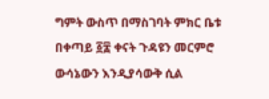ግምት ውስጥ በማስገባት ምክር ቤቱ በቀጣይ ፩፰ ቀናት ጉዳዩን መርምሮ ውሳኔውን እንዲያሳውቅ ሲል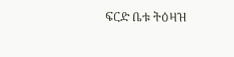ፍርድ ቤቱ ትዕዛዝ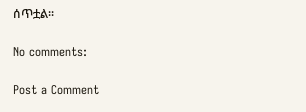ሰጥቷል፡፡

No comments:

Post a Comment